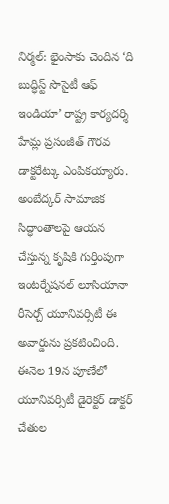నిర్మల్: భైంసాకు చెందిన ‘ది బుద్ధిస్ట్ సొసైటీ ఆఫ్ ఇండియా’ రాష్ట్ర కార్యదర్శి హేమ్ల ప్రసంజీత్ గౌరవ డాక్టరేట్కు ఎంపికయ్యారు. అంబేద్కర్ సామాజిక సిద్ధాంతాలపై ఆయన చేస్తున్న కృషికి గుర్తింపుగా ఇంటర్నేషనల్ లూసియానా రీసెర్చ్ యూనివర్సిటీ ఈ అవార్డును ప్రకటించింది. ఈనెల 19న పూణేలో యూనివర్సిటీ డైరెక్టర్ డాక్టర్ చేతుల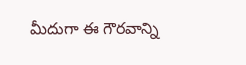మీదుగా ఈ గౌరవాన్ని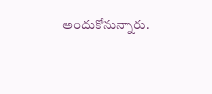అందుకోనున్నారు.